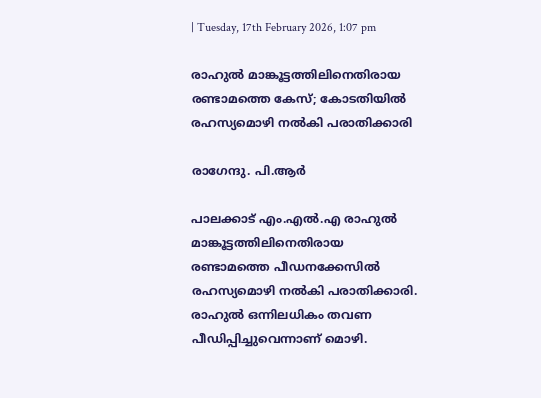| Tuesday, 17th February 2026, 1:07 pm

രാഹുല്‍ മാങ്കൂട്ടത്തിലിനെതിരായ രണ്ടാമത്തെ കേസ്; കോടതിയില്‍ രഹസ്യമൊഴി നല്‍കി പരാതിക്കാരി

രാഗേന്ദു. പി.ആര്‍

പാലക്കാട് എം.എല്‍.എ രാഹുല്‍ മാങ്കൂട്ടത്തിലിനെതിരായ രണ്ടാമത്തെ പീഡനക്കേസില്‍ രഹസ്യമൊഴി നല്‍കി പരാതിക്കാരി. രാഹുല്‍ ഒന്നിലധികം തവണ പീഡിപ്പിച്ചുവെന്നാണ് മൊഴി.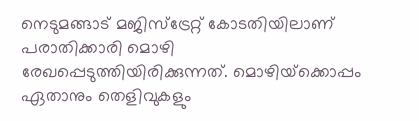നെടുമങ്ങാട് മജിസ്ട്രേറ്റ് കോടതിയിലാണ് പരാതിക്കാരി മൊഴി രേഖപ്പെടുത്തിയിരിക്കുന്നത്. മൊഴിയ്‌ക്കൊപ്പം ഏതാനും തെളിവുകളും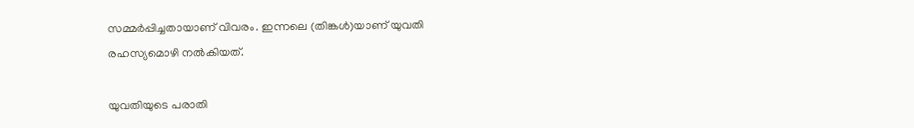സമ്മര്‍പ്പിച്ചതായാണ് വിവരം. ഇന്നലെ (തിങ്കള്‍)യാണ് യുവതി രഹസ്യമൊഴി നല്‍കിയത്.

യുവതിയുടെ പരാതി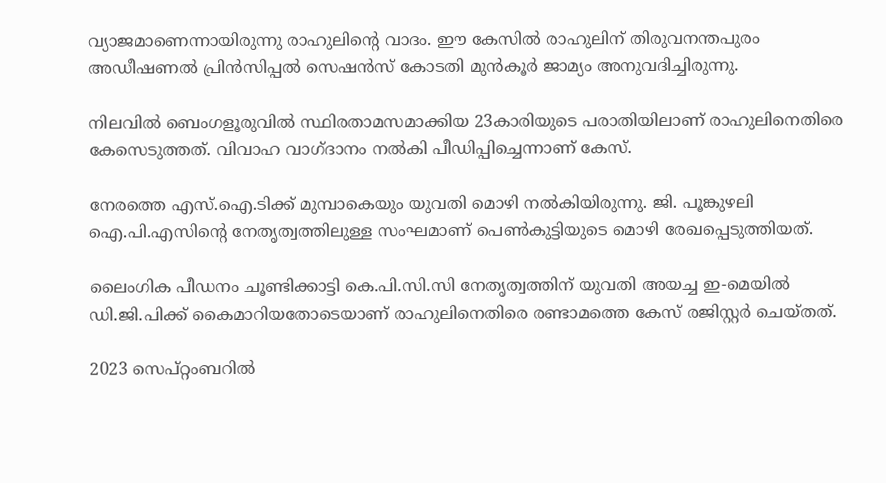വ്യാജമാണെന്നായിരുന്നു രാഹുലിന്റെ വാദം. ഈ കേസില്‍ രാഹുലിന് തിരുവനന്തപുരം അഡീഷണല്‍ പ്രിന്‍സിപ്പല്‍ സെഷന്‍സ് കോടതി മുന്‍കൂര്‍ ജാമ്യം അനുവദിച്ചിരുന്നു.

നിലവില്‍ ബെംഗളൂരുവില്‍ സ്ഥിരതാമസമാക്കിയ 23കാരിയുടെ പരാതിയിലാണ് രാഹുലിനെതിരെ കേസെടുത്തത്. വിവാഹ വാഗ്ദാനം നല്‍കി പീഡിപ്പിച്ചെന്നാണ് കേസ്.

നേരത്തെ എസ്.ഐ.ടിക്ക് മുമ്പാകെയും യുവതി മൊഴി നല്‍കിയിരുന്നു. ജി. പൂങ്കുഴലി ഐ.പി.എസിന്റെ നേതൃത്വത്തിലുള്ള സംഘമാണ് പെണ്‍കുട്ടിയുടെ മൊഴി രേഖപ്പെടുത്തിയത്.

ലൈംഗിക പീഡനം ചൂണ്ടിക്കാട്ടി കെ.പി.സി.സി നേതൃത്വത്തിന് യുവതി അയച്ച ഇ-മെയില്‍ ഡി.ജി.പിക്ക് കൈമാറിയതോടെയാണ് രാഹുലിനെതിരെ രണ്ടാമത്തെ കേസ് രജിസ്റ്റര്‍ ചെയ്തത്.

2023 സെപ്റ്റംബറില്‍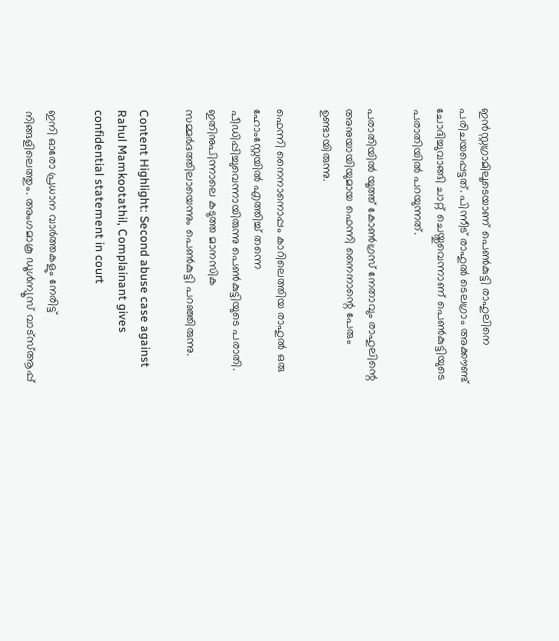ഇന്‍സ്റ്റഗ്രാമിലൂടെയാണ് പെണ്‍കുട്ടി രാഹുലിനെ പരിചയപ്പെട്ടത്. പിന്നീട് രാഹുല്‍ ടെലഗ്രാം അക്കൗണ്ട് ചോദിച്ചുവാങ്ങി ചാറ്റ് ചെയ്തുവെന്നാണ് പെണ്‍കുട്ടിയുടെ പരാതിയില്‍ പറയുന്നത്.

പരാതിയില്‍ യൂത്ത് കോണ്‍ഗ്രസ് നേതാവും രാഹുലിന്റെ അനുയായിയുമായ ഫെന്നി നൈനാന്റെ പേരും ഉണ്ടായിരുന്നു.

ഫെന്നി നൈനാനൊപ്പം കാറിലെത്തിയ രാഹുല്‍ ഒരു ഹോംസ്റ്റേയില്‍ എത്തിച്ച് തന്നെ പീഡിപ്പിച്ചുവെന്നായിരുന്നു പെണ്‍കുട്ടിയുടെ പരാതി. ഇതിനുപിന്നാലെ കടുത്ത മാനസിക സമ്മര്‍ദത്തിലായെന്നും പെണ്‍കുട്ടി പറഞ്ഞിരുന്നു.

Content Highlight: Second abuse case against Rahul Mamkootathil, Complainant gives confidential statement in court

ഇനി ഓരോ പ്രധാന വാർത്തകളും നേരിട്ട് നിങ്ങളിലെത്തും. അംഗമാകൂ ഡൂൾന്യൂസ് വാട്സ്ആപ്പ്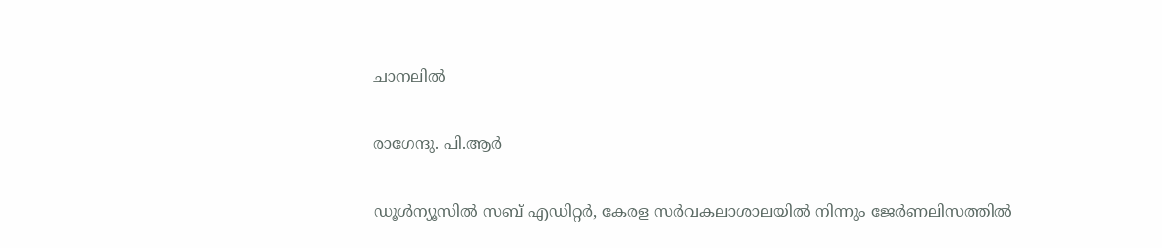ചാനലിൽ

രാഗേന്ദു. പി.ആര്‍

ഡൂള്‍ന്യൂസില്‍ സബ് എഡിറ്റര്‍, കേരള സര്‍വകലാശാലയില്‍ നിന്നും ജേര്‍ണലിസത്തില്‍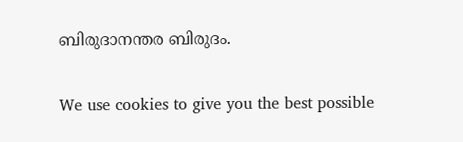ബിരുദാനന്തര ബിരുദം.

We use cookies to give you the best possible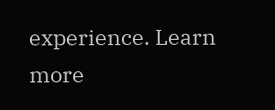experience. Learn more